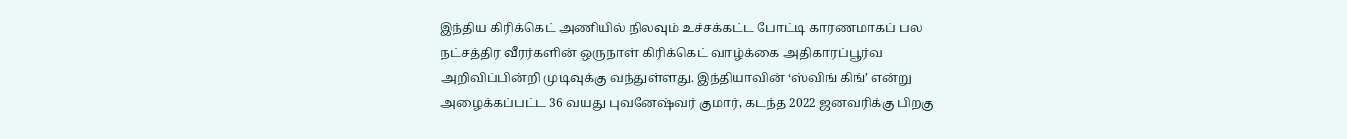இந்திய கிரிக்கெட் அணியில் நிலவும் உச்சக்கட்ட போட்டி காரணமாகப் பல நட்சத்திர வீரர்களின் ஒருநாள் கிரிக்கெட் வாழ்க்கை அதிகாரப்பூர்வ அறிவிப்பின்றி முடிவுக்கு வந்துள்ளது. இந்தியாவின் ‘ஸ்விங் கிங்’ என்று அழைக்கப்பட்ட 36 வயது புவனேஷ்வர் குமார், கடந்த 2022 ஜனவரிக்கு பிறகு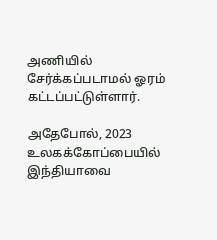அணியில் சேர்க்கப்படாமல் ஓரம் கட்டப்பட்டுள்ளார்.

அதேபோல், 2023 உலகக்கோப்பையில் இந்தியாவை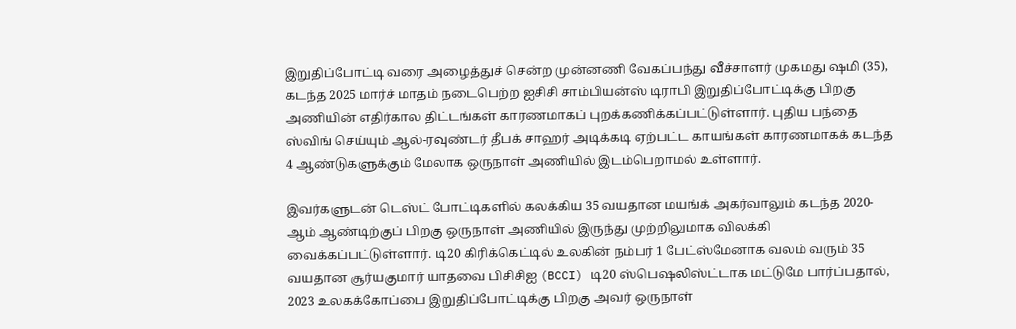இறுதிப்போட்டி வரை அழைத்துச் சென்ற முன்னணி வேகப்பந்து வீச்சாளர் முகமது ஷமி (35), கடந்த 2025 மார்ச் மாதம் நடைபெற்ற ஐசிசி சாம்பியன்ஸ் டிராபி இறுதிப்போட்டிக்கு பிறகு அணியின் எதிர்கால திட்டங்கள் காரணமாகப் புறக்கணிக்கப்பட்டுள்ளார். புதிய பந்தை ஸ்விங் செய்யும் ஆல்-ரவுண்டர் தீபக் சாஹர் அடிக்கடி ஏற்பட்ட காயங்கள் காரணமாகக் கடந்த 4 ஆண்டுகளுக்கும் மேலாக ஒருநாள் அணியில் இடம்பெறாமல் உள்ளார்.

இவர்களுடன் டெஸ்ட் போட்டிகளில் கலக்கிய 35 வயதான மயங்க் அகர்வாலும் கடந்த 2020-ஆம் ஆண்டிற்குப் பிறகு ஒருநாள் அணியில் இருந்து முற்றிலுமாக விலக்கி வைக்கப்பட்டுள்ளார். டி20 கிரிக்கெட்டில் உலகின் நம்பர் 1 பேட்ஸ்மேனாக வலம் வரும் 35 வயதான சூர்யகுமார் யாதவை பிசிசிஐ (BCCI) டி20 ஸ்பெஷலிஸ்ட்டாக மட்டுமே பார்ப்பதால், 2023 உலகக்கோப்பை இறுதிப்போட்டிக்கு பிறகு அவர் ஒருநாள்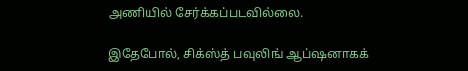அணியில் சேர்க்கப்படவில்லை.

இதேபோல், சிக்ஸ்த் பவுலிங் ஆப்ஷனாகக்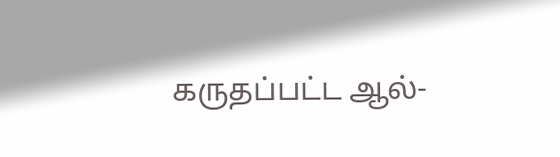கருதப்பட்ட ஆல்-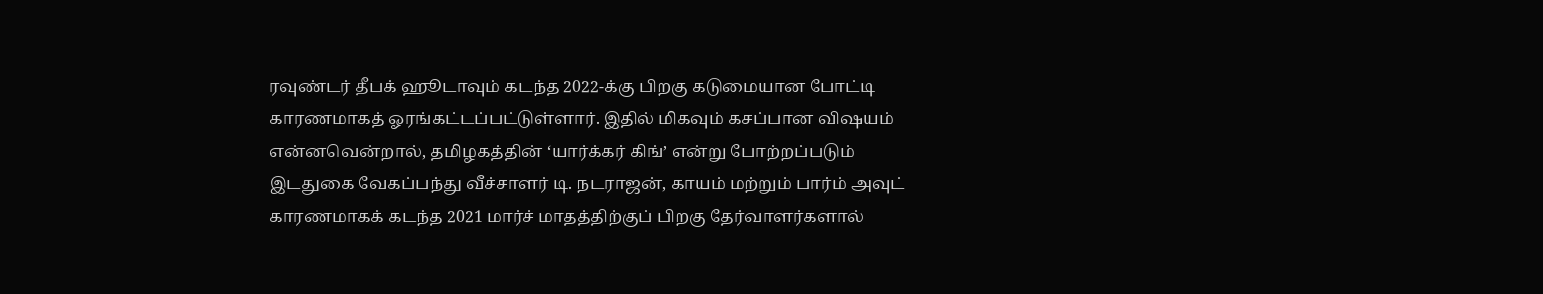ரவுண்டர் தீபக் ஹூடாவும் கடந்த 2022-க்கு பிறகு கடுமையான போட்டி காரணமாகத் ஓரங்கட்டப்பட்டுள்ளார். இதில் மிகவும் கசப்பான விஷயம் என்னவென்றால், தமிழகத்தின் ‘யார்க்கர் கிங்’ என்று போற்றப்படும் இடதுகை வேகப்பந்து வீச்சாளர் டி. நடராஜன், காயம் மற்றும் பார்ம் அவுட் காரணமாகக் கடந்த 2021 மார்ச் மாதத்திற்குப் பிறகு தேர்வாளர்களால்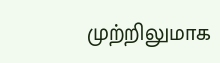முற்றிலுமாக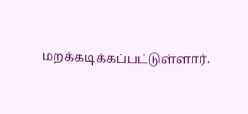மறக்கடிக்கப்பட்டுள்ளார்.